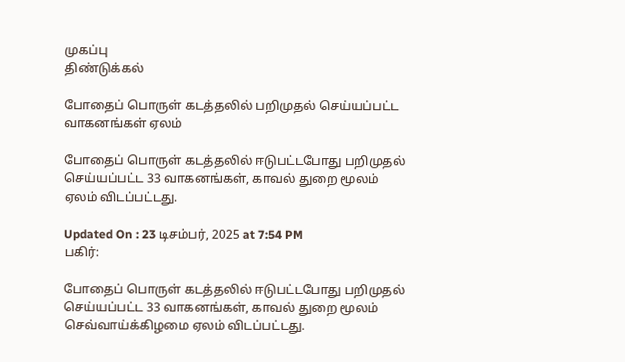முகப்பு
திண்டுக்கல்

போதைப் பொருள் கடத்தலில் பறிமுதல் செய்யப்பட்ட வாகனங்கள் ஏலம்

போதைப் பொருள் கடத்தலில் ஈடுபட்டபோது பறிமுதல் செய்யப்பட்ட 33 வாகனங்கள், காவல் துறை மூலம் ஏலம் விடப்பட்டது.

Updated On : 23 டிசம்பர், 2025 at 7:54 PM
பகிர்:

போதைப் பொருள் கடத்தலில் ஈடுபட்டபோது பறிமுதல் செய்யப்பட்ட 33 வாகனங்கள், காவல் துறை மூலம் செவ்வாய்க்கிழமை ஏலம் விடப்பட்டது.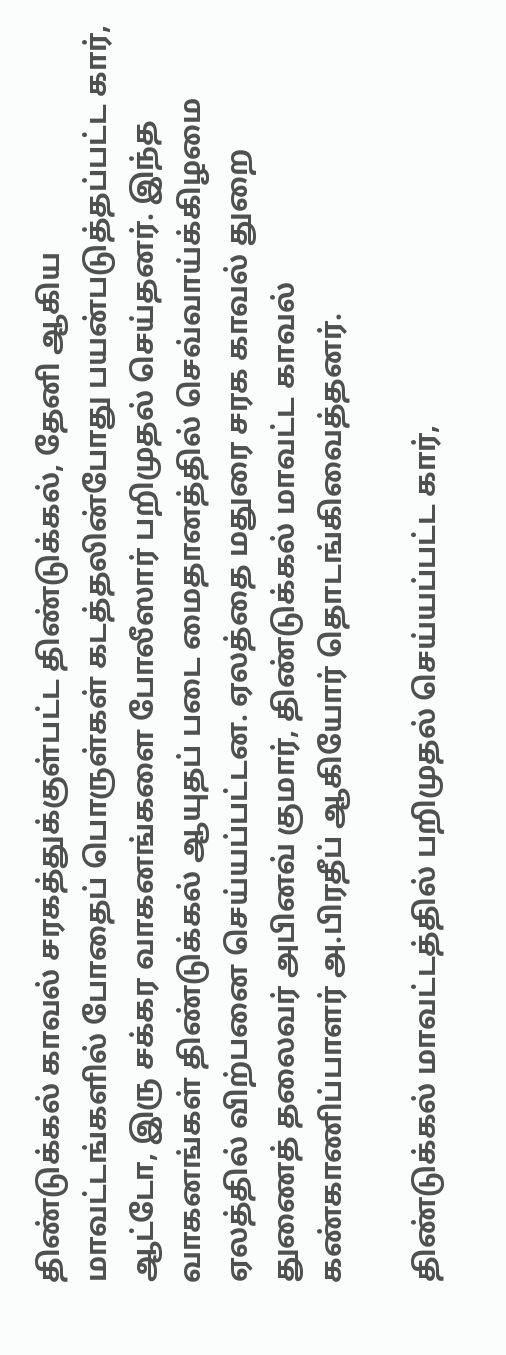திண்டுக்கல் காவல் சரகத்துக்குள்பட்ட திண்டுக்கல், தேனி ஆகிய மாவட்டங்களில் போதைப் பொருள்கள் கடத்தலின்போது பயன்படுத்தப்பட்ட கார், ஆட்டோ, இரு சக்கர வாகனங்களை போலீஸார் பறிமுதல் செய்தனர். இந்த வாகனங்கள் திண்டுக்கல் ஆயுதப் படை மைதானத்தில் செவ்வாய்க்கிழமை ஏலத்தில் விற்பனை செய்யப்பட்டன. ஏலத்தை மதுரை சரக காவல் துறை துணைத் தலைவர் அபினவ் குமார், திண்டுக்கல் மாவட்ட காவல் கண்காணிப்பாளர் அ.பிரதீப் ஆகியோர் தொடங்கிவைத்தனர்.

திண்டுக்கல் மாவட்டத்தில் பறிமுதல் செய்யப்பட்ட கார்,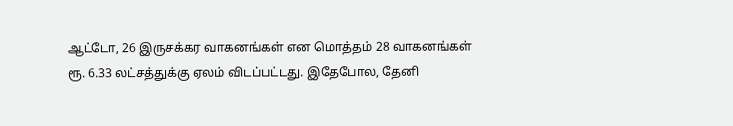ஆட்டோ, 26 இருசக்கர வாகனங்கள் என மொத்தம் 28 வாகனங்கள் ரூ. 6.33 லட்சத்துக்கு ஏலம் விடப்பட்டது. இதேபோல, தேனி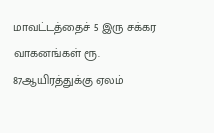மாவட்டத்தைச் 5 இரு சக்கர வாகனங்கள் ரூ. 87ஆயிரத்துக்கு ஏலம்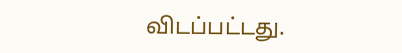விடப்பட்டது.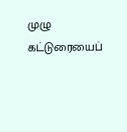முழு கட்டுரையைப்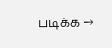படிக்க →